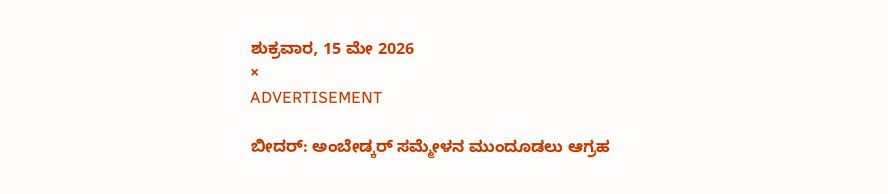ಶುಕ್ರವಾರ, 15 ಮೇ 2026
×
ADVERTISEMENT

ಬೀದರ್: ಅಂಬೇಡ್ಕರ್‌ ಸಮ್ಮೇಳನ ಮುಂದೂಡಲು ಆಗ್ರಹ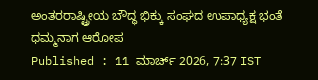ಅಂತರರಾಷ್ಟ್ರೀಯ ಬೌದ್ಧ ಭಿಕ್ಕು ಸಂಘದ ಉಪಾಧ್ಯಕ್ಷ ಭಂತೆ ಧಮ್ಮನಾಗ ಆರೋಪ
Published : 11 ಮಾರ್ಚ್ 2026, 7:37 IST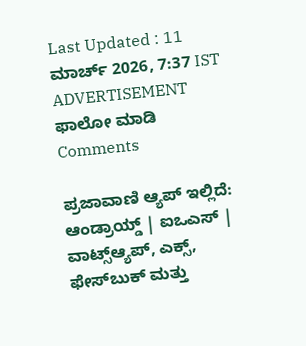Last Updated : 11 ಮಾರ್ಚ್ 2026, 7:37 IST
ADVERTISEMENT
ಫಾಲೋ ಮಾಡಿ
Comments

ಪ್ರಜಾವಾಣಿ ಆ್ಯಪ್ ಇಲ್ಲಿದೆ: ಆಂಡ್ರಾಯ್ಡ್ | ಐಒಎಸ್ | ವಾಟ್ಸ್ಆ್ಯಪ್, ಎಕ್ಸ್, ಫೇಸ್‌ಬುಕ್ ಮತ್ತು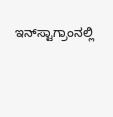ಇನ್‌ಸ್ಟಾಗ್ರಾಂನಲ್ಲಿ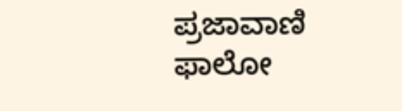ಪ್ರಜಾವಾಣಿ ಫಾಲೋ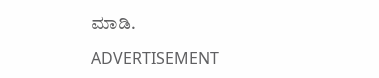ಮಾಡಿ.

ADVERTISEMENT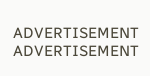ADVERTISEMENT
ADVERTISEMENT